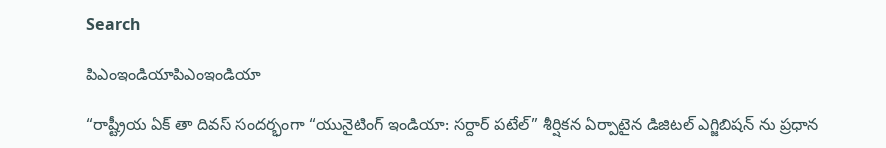Search

పిఎంఇండియాపిఎంఇండియా

“రాష్ట్రీయ ఏక్ తా దివస్ సందర్భంగా “యునైటింగ్ ఇండియా: సర్దార్ పటేల్” శీర్షికన ఏర్పాటైన డిజిటల్ ఎగ్జిబిషన్ ను ప్రధాన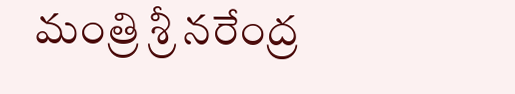మంత్రి శ్రీ నరేంద్ర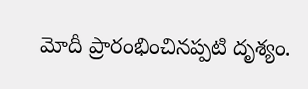మోదీ ప్రారంభించినప్పటి దృశ్యం.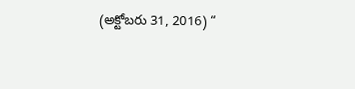(అక్టోబరు 31, 2016) “